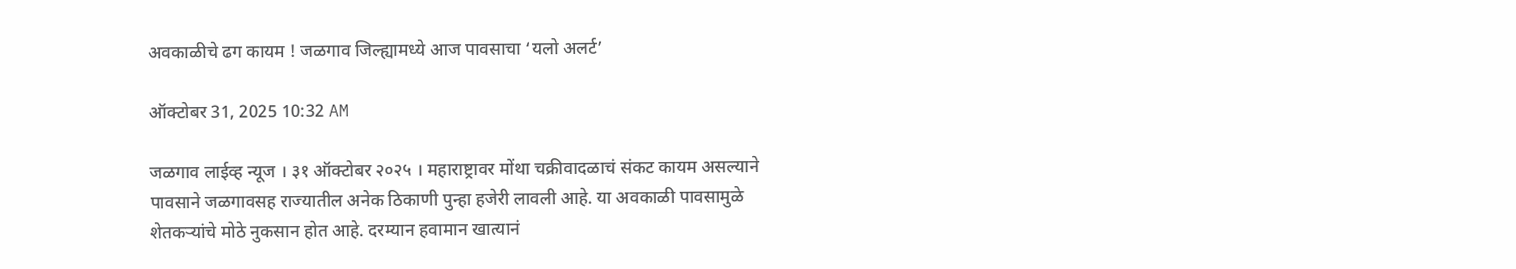अवकाळीचे ढग कायम ! जळगाव जिल्ह्यामध्ये आज पावसाचा ‘यलो अलर्ट’

ऑक्टोबर 31, 2025 10:32 AM

जळगाव लाईव्ह न्यूज । ३१ ऑक्टोबर २०२५ । महाराष्ट्रावर मोंथा चक्रीवादळाचं संकट कायम असल्याने पावसाने जळगावसह राज्यातील अनेक ठिकाणी पुन्हा हजेरी लावली आहे. या अवकाळी पावसामुळे शेतकऱ्यांचे मोठे नुकसान होत आहे. दरम्यान हवामान खात्यानं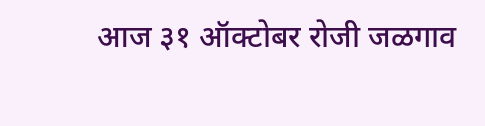आज ३१ ऑक्टोबर रोजी जळगाव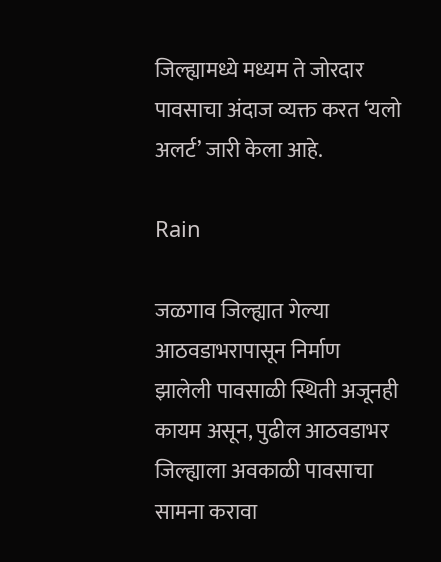जिल्ह्यामध्ये मध्यम ते जोरदार पावसाचा अंदाज व्यक्त करत ‘यलो अलर्ट’ जारी केला आहे.

Rain

जळगाव जिल्ह्यात गेल्या आठवडाभरापासून निर्माण झालेली पावसाळी स्थिती अजूनही कायम असून, पुढील आठवडाभर जिल्ह्याला अवकाळी पावसाचा सामना करावा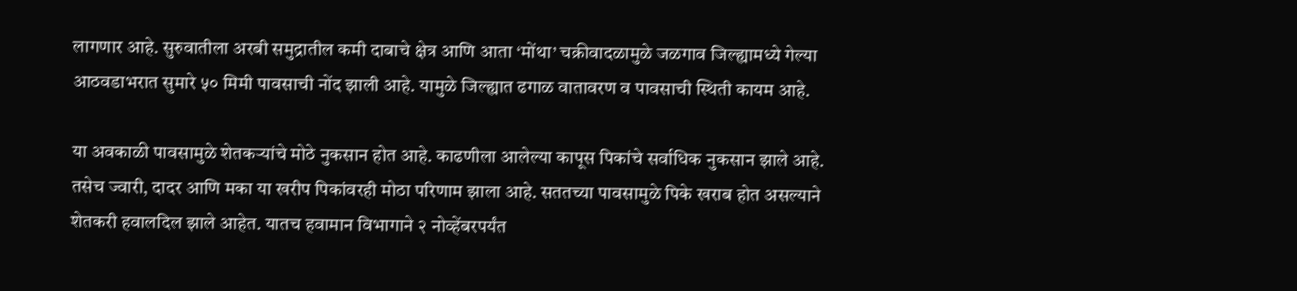लागणार आहे. सुरुवातीला अरबी समुद्रातील कमी दाबाचे क्षेत्र आणि आता ‘मोंथा’ चक्रीवादळामुळे जळगाव जिल्ह्यामध्ये गेल्या आठवडाभरात सुमारे ५० मिमी पावसाची नोंद झाली आहे. यामुळे जिल्ह्यात ढगाळ वातावरण व पावसाची स्थिती कायम आहे.

या अवकाळी पावसामुळे शेतकऱ्यांचे मोठे नुकसान होत आहे. काढणीला आलेल्या कापूस पिकांचे सर्वाधिक नुकसान झाले आहे. तसेच ज्वारी, दादर आणि मका या खरीप पिकांवरही मोठा परिणाम झाला आहे. सततच्या पावसामुळे पिके खराब होत असल्याने शेतकरी हवालदिल झाले आहेत. यातच हवामान विभागाने २ नोव्हेंबरपर्यंत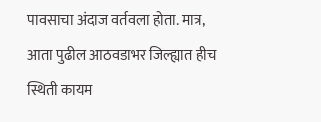पावसाचा अंदाज वर्तवला होता. मात्र, आता पुढील आठवडाभर जिल्ह्यात हीच स्थिती कायम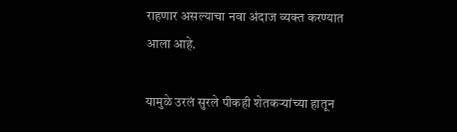राहणार असल्याचा नवा अंदाज व्यक्त करण्यात आला आहे.

यामुळे उरलं सुरले पीकही शेतकऱ्यांच्या हातून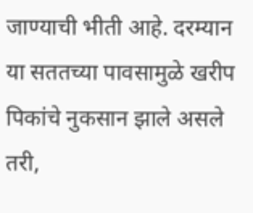जाण्याची भीती आहे. दरम्यान या सततच्या पावसामुळे खरीप पिकांचे नुकसान झाले असले तरी,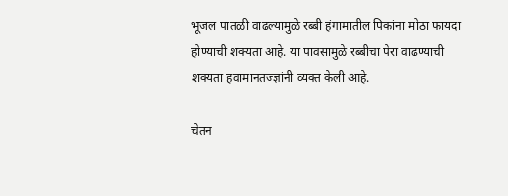भूजल पातळी वाढल्यामुळे रब्बी हंगामातील पिकांना मोठा फायदा होण्याची शक्यता आहे. या पावसामुळे रब्बीचा पेरा वाढण्याची शक्यता हवामानतज्ज्ञांनी व्यक्त केली आहे.

चेतन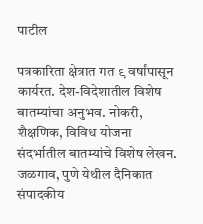पाटील

पत्रकारिता क्षेत्रात गत ९ वर्षांपासून कार्यरत. देश-विदेशातील विशेष बातम्यांचा अनुभव. नोकरी, शैक्षणिक, विविध योजना संदर्भातील बातम्यांचे विशेष लेखन. जळगाव, पुणे येथील दैनिकात संपादकीय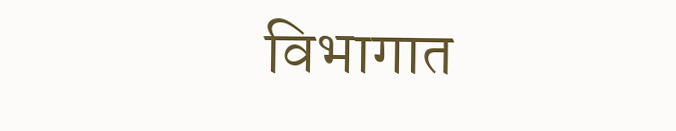विभागात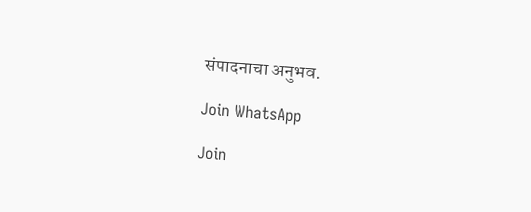संपादनाचा अनुभव.

Join WhatsApp

Join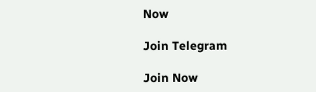Now

Join Telegram

Join Now